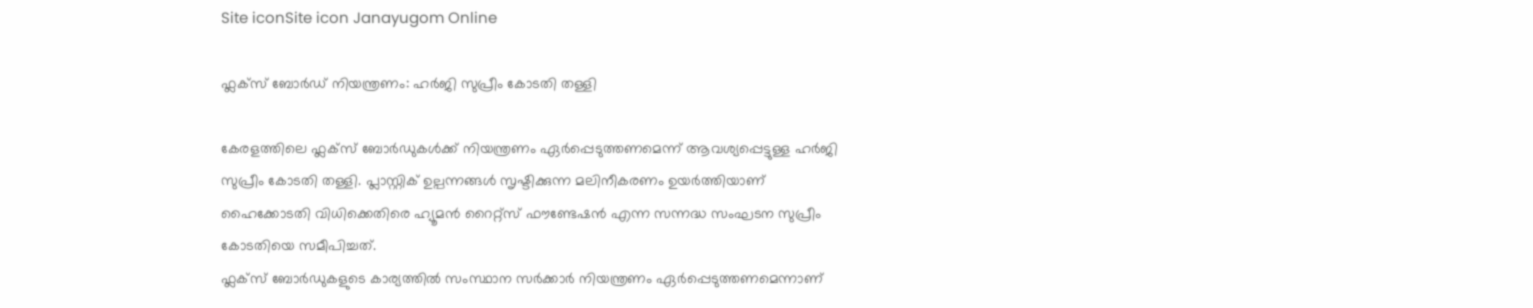Site iconSite icon Janayugom Online

ഫ്ലക്സ് ബോര്‍ഡ് നിയന്ത്രണം: ഹര്‍ജി സുപ്രീം കോടതി തള്ളി

കേരളത്തിലെ ഫ്ലക്സ് ബോര്‍ഡുകള്‍ക്ക് നിയന്ത്രണം ഏര്‍പ്പെടുത്തണമെന്ന് ആവശ്യപ്പെട്ടുള്ള ഹര്‍ജി സുപ്രീം കോടതി തള്ളി. പ്ലാസ്റ്റിക് ഉല്പന്നങ്ങള്‍ സൃഷ്ടിക്കുന്ന മലിനീകരണം ഉയര്‍ത്തിയാണ് ഹൈക്കോടതി വിധിക്കെതിരെ ഹ്യൂമന്‍ റൈറ്റ്‌സ് ഫൗണ്ടേഷന്‍ എന്ന സന്നദ്ധ സംഘടന സുപ്രീം കോടതിയെ സമീപിച്ചത്.
ഫ്ലക്സ് ബോര്‍ഡുകളുടെ കാര്യത്തില്‍ സംസ്ഥാന സര്‍ക്കാര്‍ നിയന്ത്രണം ഏര്‍പ്പെടുത്തണമെന്നാണ്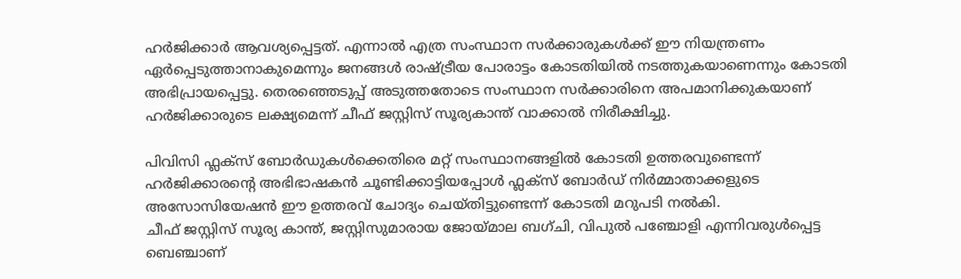ഹര്‍ജിക്കാര്‍ ആവശ്യപ്പെട്ടത്. എന്നാല്‍ എത്ര സംസ്ഥാന സര്‍ക്കാരുകള്‍ക്ക് ഈ നിയന്ത്രണം ഏര്‍പ്പെടുത്താനാകുമെന്നും ജനങ്ങള്‍ രാഷ്ട്രീയ പോരാട്ടം കോടതിയില്‍ നടത്തുകയാണെന്നും കോടതി അഭിപ്രായപ്പെട്ടു. തെരഞ്ഞെടുപ്പ് അടുത്തതോടെ സംസ്ഥാന സര്‍ക്കാരിനെ അപമാനിക്കുകയാണ് ഹര്‍ജിക്കാരുടെ ലക്ഷ്യമെന്ന് ചീഫ് ജസ്റ്റിസ് സൂര്യകാന്ത് വാക്കാല്‍ നിരീക്ഷിച്ചു.

പിവിസി ഫ്ലക്സ് ബോര്‍ഡുകള്‍ക്കെതിരെ മറ്റ് സംസ്ഥാനങ്ങളില്‍ കോടതി ഉത്തരവുണ്ടെന്ന് ഹര്‍ജിക്കാരന്റെ അഭിഭാഷകന്‍ ചൂണ്ടിക്കാട്ടിയപ്പോള്‍ ഫ്ലക്‌സ് ബോര്‍ഡ് നിര്‍മ്മാതാക്കളുടെ അസോസിയേഷന്‍ ഈ ഉത്തരവ് ചോദ്യം ചെയ്തിട്ടുണ്ടെന്ന് കോടതി മറുപടി നല്‍കി.
ചീഫ് ജസ്റ്റിസ് സൂര്യ കാന്ത്, ജസ്റ്റിസുമാരായ ജോയ്മാല ബഗ്ചി, വിപുല്‍ പഞ്ചോളി എന്നിവരുള്‍പ്പെട്ട ബെഞ്ചാണ്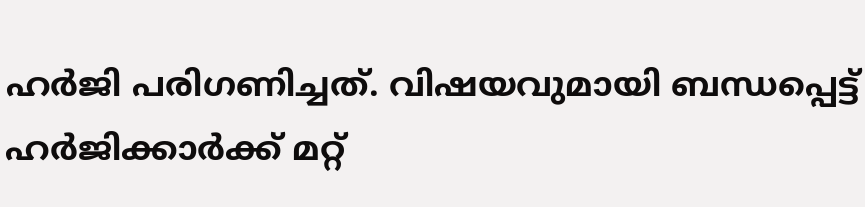ഹര്‍ജി പരിഗണിച്ചത്. വിഷയവുമായി ബന്ധപ്പെട്ട് ഹര്‍ജിക്കാര്‍ക്ക് മറ്റ്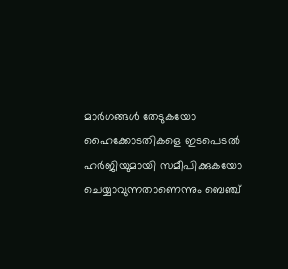മാര്‍ഗങ്ങള്‍ തേടുകയോ ഹൈക്കോടതികളെ ഇടപെടല്‍ ഹര്‍ജിയുമായി സമീപിക്കുകയോ ചെയ്യാവുന്നതാണെന്നും ബെഞ്ച്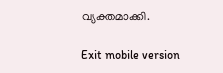വ്യക്തമാക്കി.

Exit mobile version